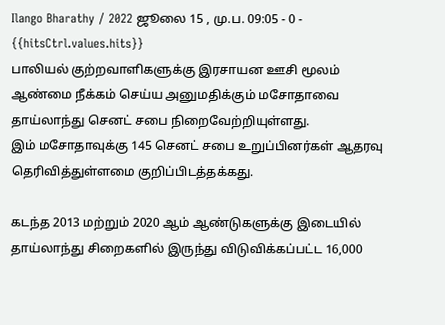Ilango Bharathy / 2022 ஜூலை 15 , மு.ப. 09:05 - 0 - {{hitsCtrl.values.hits}}
பாலியல் குற்றவாளிகளுக்கு இரசாயன ஊசி மூலம் ஆண்மை நீக்கம் செய்ய அனுமதிக்கும் மசோதாவை தாய்லாந்து செனட் சபை நிறைவேற்றியுள்ளது.
இம் மசோதாவுக்கு 145 செனட் சபை உறுப்பினர்கள் ஆதரவு தெரிவித்துள்ளமை குறிப்பிடத்தக்கது.

கடந்த 2013 மற்றும் 2020 ஆம் ஆண்டுகளுக்கு இடையில் தாய்லாந்து சிறைகளில் இருந்து விடுவிக்கப்பட்ட 16,000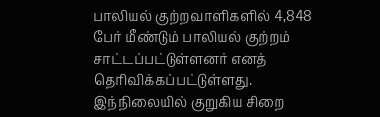பாலியல் குற்றவாளிகளில் 4,848 பேர் மீண்டும் பாலியல் குற்றம் சாட்டப்பட்டுள்ளனர் எனத் தெரிவிக்கப்பட்டுள்ளது.
இந்நிலையில் குறுகிய சிறை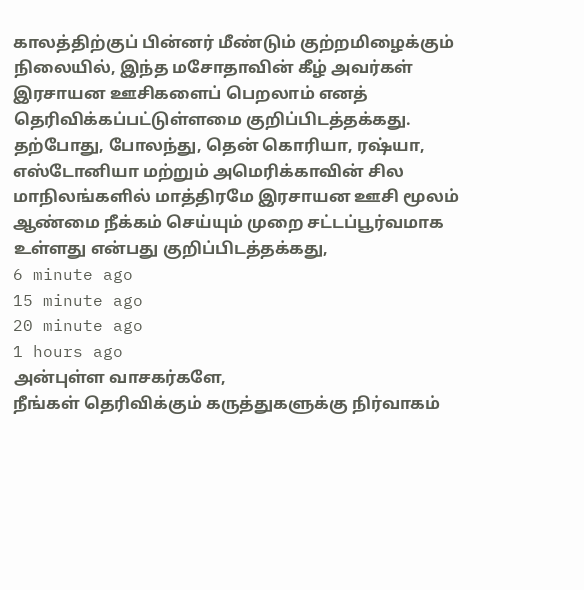காலத்திற்குப் பின்னர் மீண்டும் குற்றமிழைக்கும் நிலையில், இந்த மசோதாவின் கீழ் அவர்கள் இரசாயன ஊசிகளைப் பெறலாம் எனத் தெரிவிக்கப்பட்டுள்ளமை குறிப்பிடத்தக்கது.
தற்போது, போலந்து, தென் கொரியா, ரஷ்யா, எஸ்டோனியா மற்றும் அமெரிக்காவின் சில மாநிலங்களில் மாத்திரமே இரசாயன ஊசி மூலம் ஆண்மை நீக்கம் செய்யும் முறை சட்டப்பூர்வமாக உள்ளது என்பது குறிப்பிடத்தக்கது,
6 minute ago
15 minute ago
20 minute ago
1 hours ago
அன்புள்ள வாசகர்களே,
நீங்கள் தெரிவிக்கும் கருத்துகளுக்கு நிர்வாகம்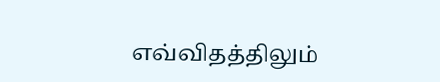எவ்விதத்திலும்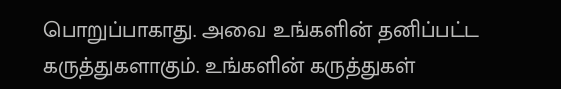பொறுப்பாகாது. அவை உங்களின் தனிப்பட்ட கருத்துகளாகும். உங்களின் கருத்துகள்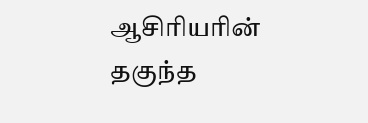ஆசிரியரின் தகுந்த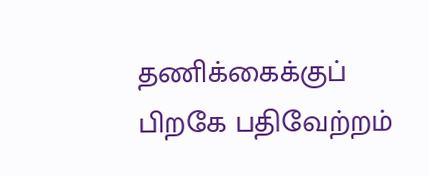தணிக்கைக்குப் பிறகே பதிவேற்றம்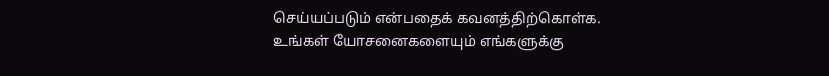செய்யப்படும் என்பதைக் கவனத்திற்கொள்க. உங்கள் யோசனைகளையும் எங்களுக்கு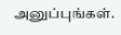அனுப்புங்கள்.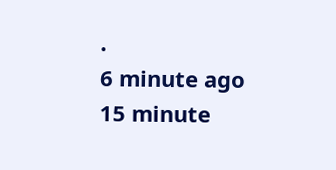.
6 minute ago
15 minute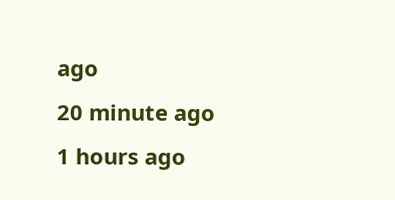ago
20 minute ago
1 hours ago